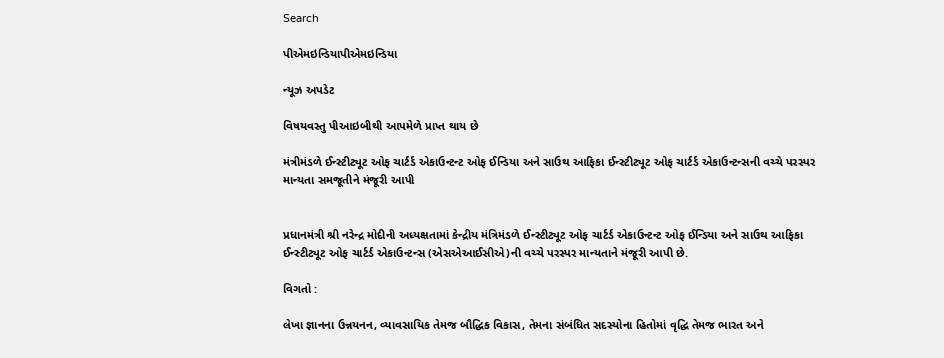Search

પીએમઇન્ડિયાપીએમઇન્ડિયા

ન્યૂઝ અપડેટ

વિષયવસ્તુ પીઆઇબીથી આપમેળે પ્રાપ્ત થાય છે

મંત્રીમંડળે ઈન્સ્ટીટ્યૂટ ઓફ ચાર્ટર્ડ એકાઉન્ટન્ટ ઓફ ઈન્ડિયા અને સાઉથ આફિકા ઈન્સ્ટીટ્યૂટ ઓફ ચાર્ટર્ડ એકાઉન્ટન્સની વચ્ચે પરસ્પર માન્યતા સમજૂતીને મંજૂરી આપી


પ્રધાનમંત્રી શ્રી નરેન્દ્ર મોદીની અધ્યક્ષતામાં કેન્દ્રીય મંત્રિમંડળે ઈન્સ્ટીટ્યૂટ ઓફ ચાર્ટર્ડ એકાઉન્ટન્ટ ઓફ ઈન્ડિયા અને સાઉથ આફિકા ઈન્સ્ટીટ્યૂટ ઓફ ચાર્ટર્ડ એકાઉન્ટન્સ (એસએઆઈસીએ)ની વચ્ચે પરસ્પર માન્યતાને મંજૂરી આપી છે.

વિગતો :

લેખા જ્ઞાનના ઉન્નયનન, વ્યાવસાયિક તેમજ બૌદ્ધિક વિકાસ, તેમના સંબંધિત સદસ્યોના હિતોમાં વૃદ્ધિ તેમજ ભારત અને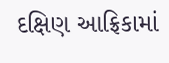દક્ષિણ આફ્રિકામાં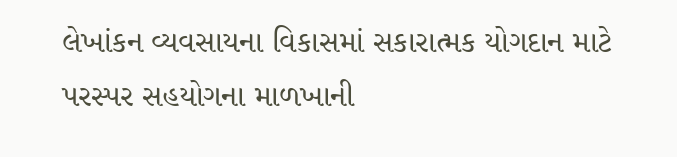લેખાંકન વ્યવસાયના વિકાસમાં સકારાત્મક યોગદાન માટે પરસ્પર સહયોગના માળખાની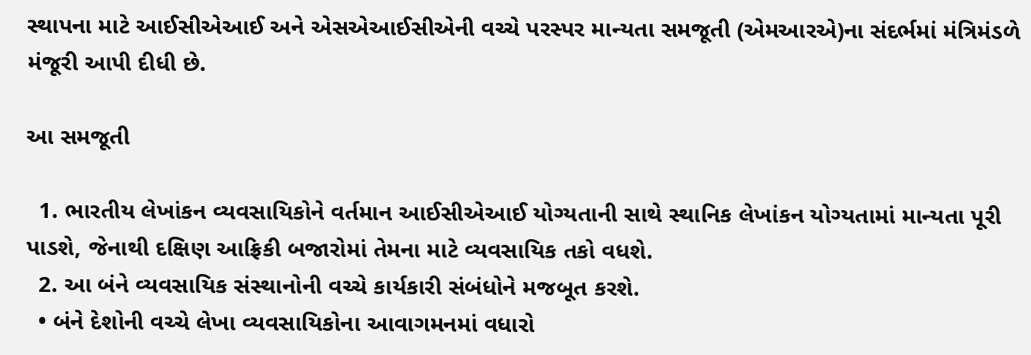સ્થાપના માટે આઈસીએઆઈ અને એસએઆઈસીએની વચ્ચે પરસ્પર માન્યતા સમજૂતી (એમઆરએ)ના સંદર્ભમાં મંત્રિમંડળે મંજૂરી આપી દીધી છે.

આ સમજૂતી

  1. ભારતીય લેખાંકન વ્યવસાયિકોને વર્તમાન આઈસીએઆઈ યોગ્યતાની સાથે સ્થાનિક લેખાંકન યોગ્યતામાં માન્યતા પૂરી પાડશે, જેનાથી દક્ષિણ આફ્રિકી બજારોમાં તેમના માટે વ્યવસાયિક તકો વધશે.
  2. આ બંને વ્યવસાયિક સંસ્થાનોની વચ્ચે કાર્યકારી સંબંધોને મજબૂત કરશે.
  • બંને દેશોની વચ્ચે લેખા વ્યવસાયિકોના આવાગમનમાં વધારો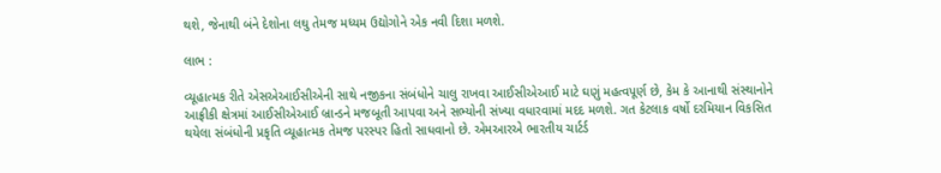થશે, જેનાથી બંને દેશોના લઘુ તેમજ મધ્યમ ઉદ્યોગોને એક નવી દિશા મળશે.

લાભ :

વ્યૂહાત્મક રીતે એસએઆઈસીએની સાથે નજીકના સંબંધોને ચાલુ રાખવા આઈસીએઆઈ માટે ઘણું મહત્વપૂર્ણ છે, કેમ કે આનાથી સંસ્થાનોને આફ્રીકી ક્ષેત્રમાં આઈસીએઆઈ બ્રાન્ડને મજબૂતી આપવા અને સભ્યોની સંખ્યા વધારવામાં મદદ મળશે. ગત કેટલાક વર્ષો દરમિયાન વિકસિત થયેલા સંબંધોની પ્રકૃતિ વ્યૂહાત્મક તેમજ પરસ્પર હિતો સાધવાનો છે. એમઆરએ ભારતીય ચાર્ટર્ડ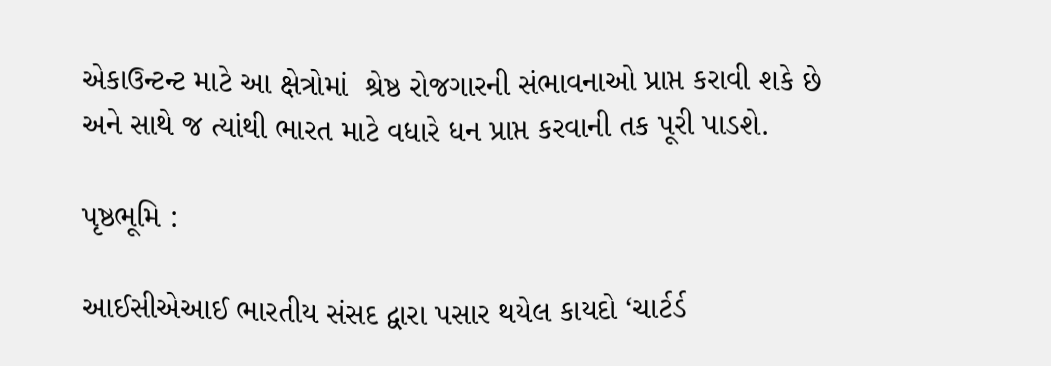એકાઉન્ટન્ટ માટે આ ક્ષેત્રોમાં  શ્રેષ્ઠ રોજગારની સંભાવનાઓ પ્રાપ્ત કરાવી શકે છે અને સાથે જ ત્યાંથી ભારત માટે વધારે ધન પ્રાપ્ત કરવાની તક પૂરી પાડશે.

પૃષ્ઠભૂમિ :

આઈસીએઆઈ ભારતીય સંસદ દ્વારા પસાર થયેલ કાયદો ‘ચાર્ટર્ડ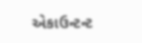એકાઉન્ટન્ટ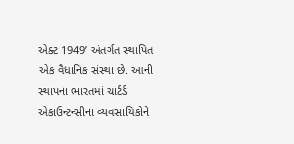એક્ટ 1949’ અંતર્ગત સ્થાપિત એક વૈધાનિક સંસ્થા છે. આની સ્થાપના ભારતમાં ચાર્ટર્ડ એકાઉન્ટન્સીના વ્યવસાયિકોને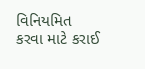વિનિયમિત કરવા માટે કરાઈ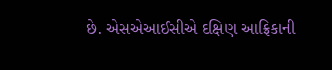છે. એસએઆઈસીએ દક્ષિણ આફ્રિકાની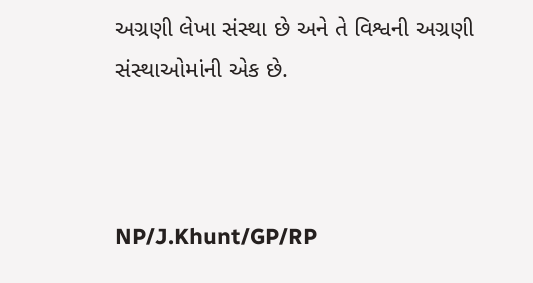અગ્રણી લેખા સંસ્થા છે અને તે વિશ્વની અગ્રણી સંસ્થાઓમાંની એક છે.



NP/J.Khunt/GP/RP